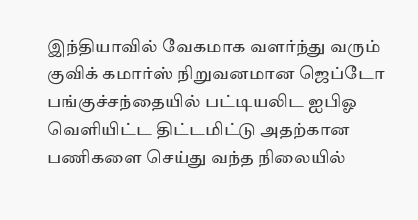இந்தியாவில் வேகமாக வளர்ந்து வரும் குவிக் கமார்ஸ் நிறுவனமான ஜெப்டோ பங்குச்சந்தையில் பட்டியலிட ஐபிஓ வெளியிட்ட திட்டமிட்டு அதற்கான பணிகளை செய்து வந்த நிலையில்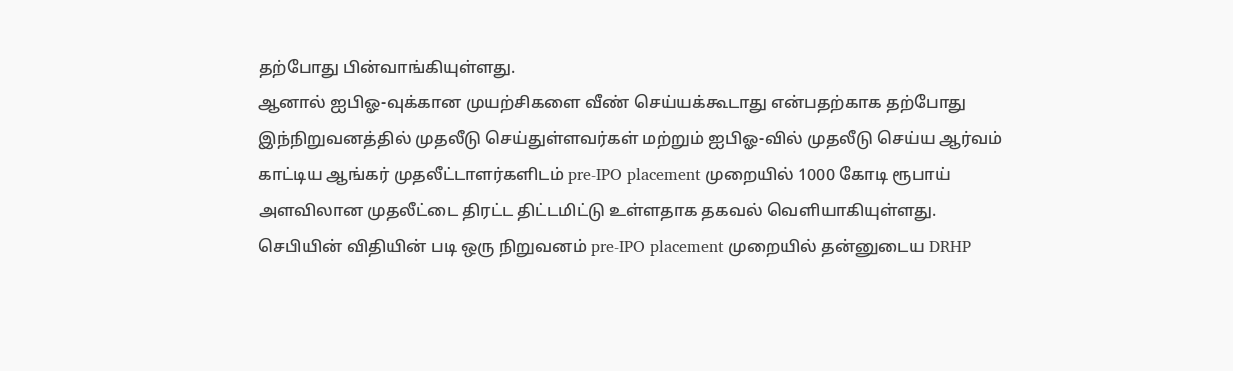தற்போது பின்வாங்கியுள்ளது.
ஆனால் ஐபிஓ-வுக்கான முயற்சிகளை வீண் செய்யக்கூடாது என்பதற்காக தற்போது இந்நிறுவனத்தில் முதலீடு செய்துள்ளவர்கள் மற்றும் ஐபிஓ-வில் முதலீடு செய்ய ஆர்வம் காட்டிய ஆங்கர் முதலீட்டாளர்களிடம் pre-IPO placement முறையில் 1000 கோடி ரூபாய் அளவிலான முதலீட்டை திரட்ட திட்டமிட்டு உள்ளதாக தகவல் வெளியாகியுள்ளது.
செபியின் விதியின் படி ஒரு நிறுவனம் pre-IPO placement முறையில் தன்னுடைய DRHP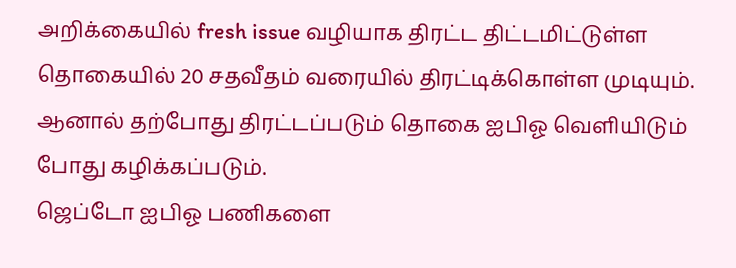அறிக்கையில் fresh issue வழியாக திரட்ட திட்டமிட்டுள்ள தொகையில் 20 சதவீதம் வரையில் திரட்டிக்கொள்ள முடியும். ஆனால் தற்போது திரட்டப்படும் தொகை ஐபிஓ வெளியிடும் போது கழிக்கப்படும்.
ஜெப்டோ ஐபிஓ பணிகளை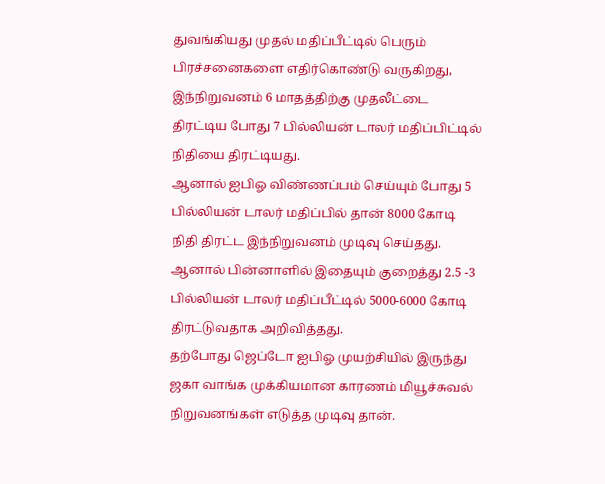துவங்கியது முதல் மதிப்பீட்டில் பெரும் பிரச்சனைகளை எதிர்கொண்டு வருகிறது, இந்நிறுவனம் 6 மாதத்திற்கு முதலீட்டை திரட்டிய போது 7 பில்லியன் டாலர் மதிப்பிட்டில் நிதியை திரட்டியது.
ஆனால் ஐபிஓ விண்ணப்பம் செய்யும் போது 5 பில்லியன் டாலர் மதிப்பில் தான் 8000 கோடி நிதி திரட்ட இந்நிறுவனம் முடிவு செய்தது. ஆனால் பின்னாளில் இதையும் குறைத்து 2.5 -3 பில்லியன் டாலர் மதிப்பீட்டில் 5000-6000 கோடி திரட்டுவதாக அறிவித்தது.
தற்போது ஜெப்டோ ஐபிஓ முயற்சியில் இருந்து ஜகா வாங்க முக்கியமான காரணம் மியூச்சுவல் நிறுவனங்கள் எடுத்த முடிவு தான்.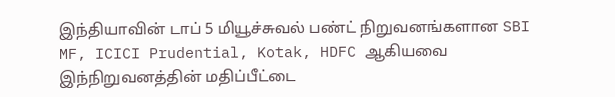இந்தியாவின் டாப் 5 மியூச்சுவல் பண்ட் நிறுவனங்களான SBI MF, ICICI Prudential, Kotak, HDFC ஆகியவை இந்நிறுவனத்தின் மதிப்பீட்டை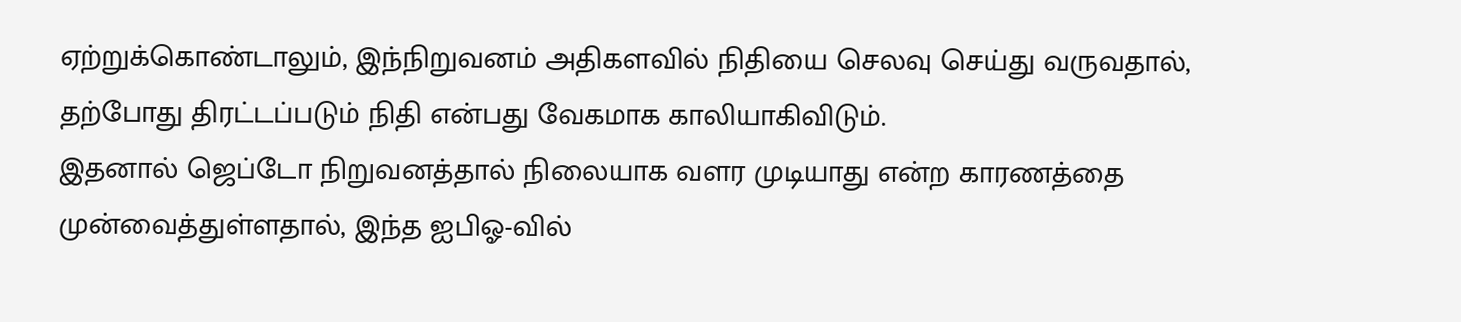ஏற்றுக்கொண்டாலும், இந்நிறுவனம் அதிகளவில் நிதியை செலவு செய்து வருவதால், தற்போது திரட்டப்படும் நிதி என்பது வேகமாக காலியாகிவிடும்.
இதனால் ஜெப்டோ நிறுவனத்தால் நிலையாக வளர முடியாது என்ற காரணத்தை முன்வைத்துள்ளதால், இந்த ஐபிஓ-வில்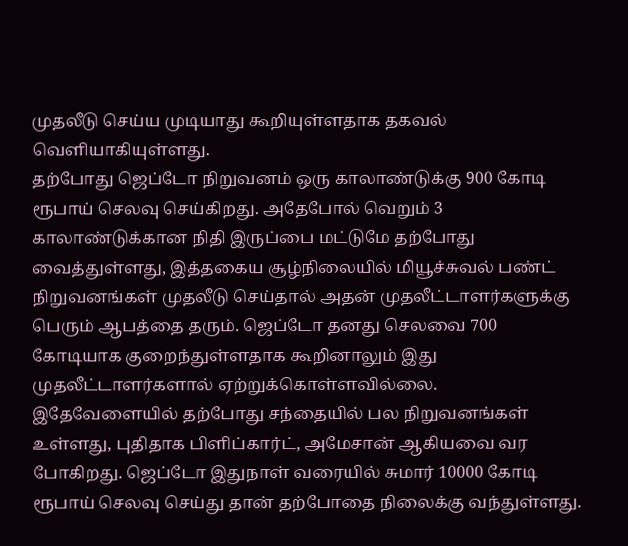முதலீடு செய்ய முடியாது கூறியுள்ளதாக தகவல் வெளியாகியுள்ளது.
தற்போது ஜெப்டோ நிறுவனம் ஒரு காலாண்டுக்கு 900 கோடி ரூபாய் செலவு செய்கிறது. அதேபோல் வெறும் 3 காலாண்டுக்கான நிதி இருப்பை மட்டுமே தற்போது வைத்துள்ளது, இத்தகைய சூழ்நிலையில் மியூச்சுவல் பண்ட் நிறுவனங்கள் முதலீடு செய்தால் அதன் முதலீட்டாளர்களுக்கு பெரும் ஆபத்தை தரும். ஜெப்டோ தனது செலவை 700 கோடியாக குறைந்துள்ளதாக கூறினாலும் இது முதலீட்டாளர்களால் ஏற்றுக்கொள்ளவில்லை.
இதேவேளையில் தற்போது சந்தையில் பல நிறுவனங்கள் உள்ளது, புதிதாக பிளிப்கார்ட், அமேசான் ஆகியவை வர போகிறது. ஜெப்டோ இதுநாள் வரையில் சுமார் 10000 கோடி ரூபாய் செலவு செய்து தான் தற்போதை நிலைக்கு வந்துள்ளது.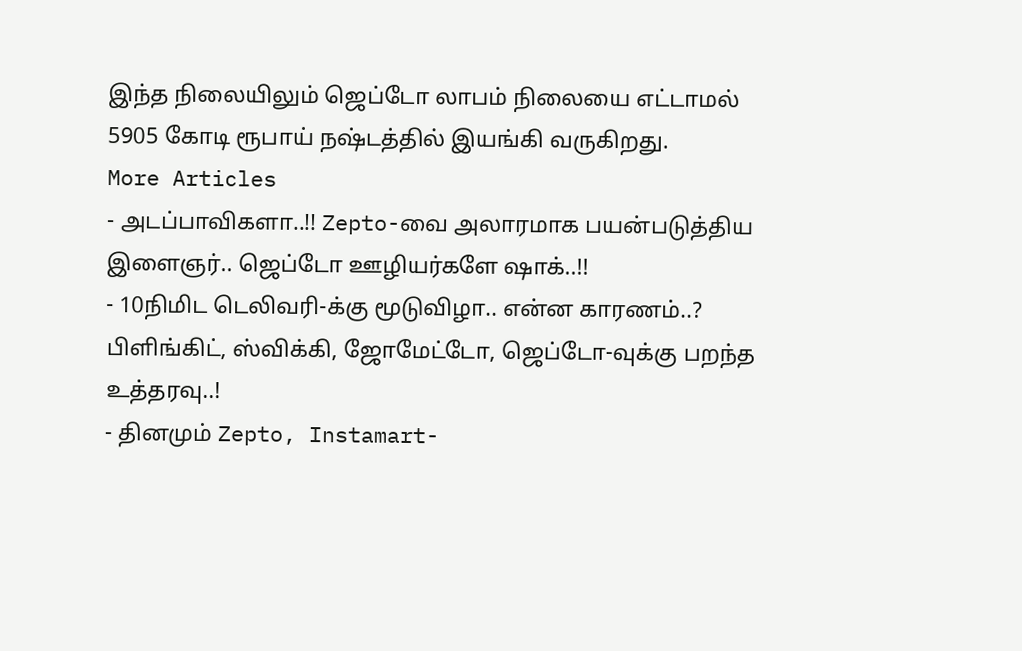இந்த நிலையிலும் ஜெப்டோ லாபம் நிலையை எட்டாமல் 5905 கோடி ரூபாய் நஷ்டத்தில் இயங்கி வருகிறது.
More Articles
- அடப்பாவிகளா..!! Zepto-வை அலாரமாக பயன்படுத்திய இளைஞர்.. ஜெப்டோ ஊழியர்களே ஷாக்..!!
- 10நிமிட டெலிவரி-க்கு மூடுவிழா.. என்ன காரணம்..? பிளிங்கிட், ஸ்விக்கி, ஜோமேட்டோ, ஜெப்டோ-வுக்கு பறந்த உத்தரவு..!
- தினமும் Zepto, Instamart-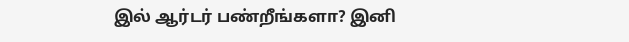இல் ஆர்டர் பண்றீங்களா? இனி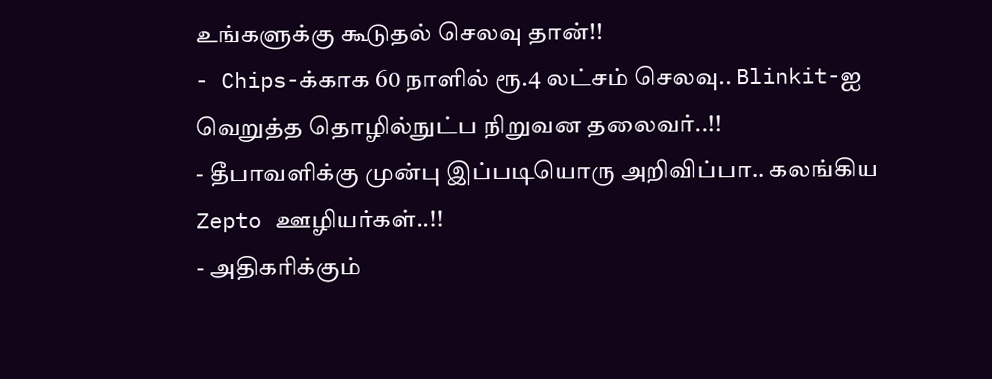உங்களுக்கு கூடுதல் செலவு தான்!!
- Chips-க்காக 60 நாளில் ரூ.4 லட்சம் செலவு.. Blinkit-ஐ வெறுத்த தொழில்நுட்ப நிறுவன தலைவர்..!!
- தீபாவளிக்கு முன்பு இப்படியொரு அறிவிப்பா.. கலங்கிய Zepto ஊழியர்கள்..!!
- அதிகரிக்கும்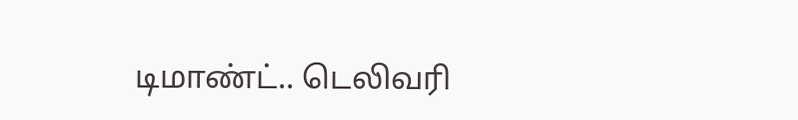டிமாண்ட்.. டெலிவரி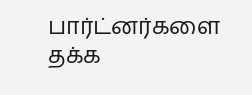பார்ட்னர்களை தக்க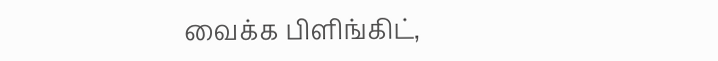வைக்க பிளிங்கிட்,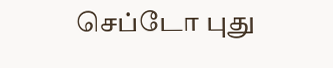செப்டோ புது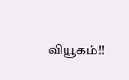வியூகம்!!